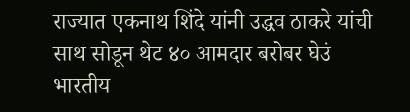राज्यात एकनाथ शिंदे यांनी उद्धव ठाकरे यांची साथ सोडून थेट ४० आमदार बरोबर घेउं भारतीय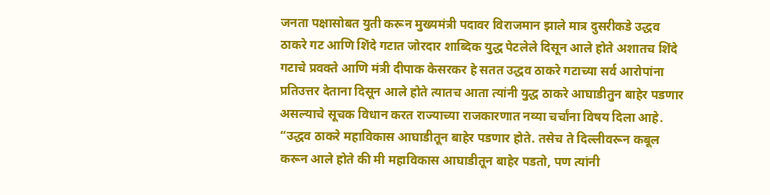जनता पक्षासोबत युती करून मुख्यमंत्री पदावर विराजमान झाले मात्र दुसरीकडे उद्धव ठाकरे गट आणि शिंदे गटात जोरदार शाब्दिक युद्ध पेटलेले दिसून आले होते अशातच शिंदे गटाचे प्रवक्ते आणि मंत्री दीपाक केसरकर हे सतत उद्धव ठाकरे गटाच्या सर्व आरोपांना प्रतिउत्तर देताना दिसून आले होते त्यातच आता त्यांनी युद्ध ठाकरे आघाडीतुन बाहेर पडणार असल्याचे सूचक विधान करत राज्याच्या राजकारणात नव्या चर्चांना विषय दिला आहे.
“उद्धव ठाकरे महाविकास आघाडीतून बाहेर पडणार होते. तसेच ते दिल्लीवरून कबूल करून आले होते की मी महाविकास आघाडीतून बाहेर पडतो, पण त्यांनी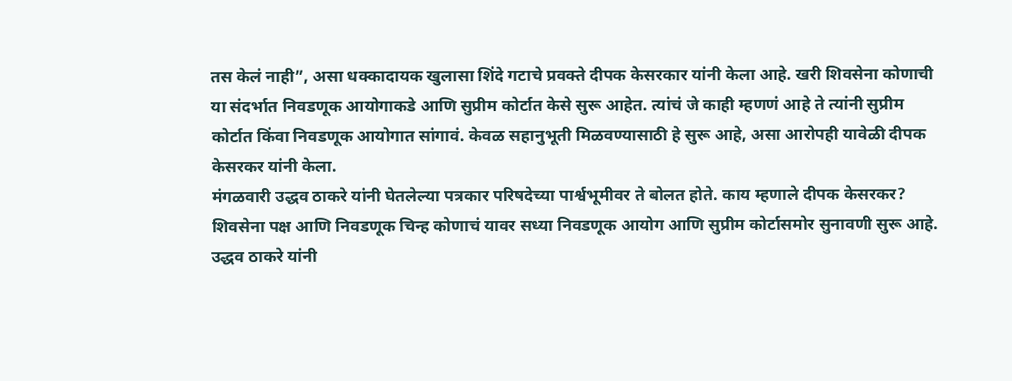तस केलं नाही”, असा धक्कादायक खुलासा शिंदे गटाचे प्रवक्ते दीपक केसरकार यांनी केला आहे. खरी शिवसेना कोणाची या संदर्भात निवडणूक आयोगाकडे आणि सुप्रीम कोर्टात केसे सुरू आहेत. त्यांचं जे काही म्हणणं आहे ते त्यांनी सुप्रीम कोर्टात किंवा निवडणूक आयोगात सांगावं. केवळ सहानुभूती मिळवण्यासाठी हे सुरू आहे, असा आरोपही यावेळी दीपक केसरकर यांनी केला.
मंगळवारी उद्धव ठाकरे यांनी घेतलेल्या पत्रकार परिषदेच्या पार्श्वभूमीवर ते बोलत होते. काय म्हणाले दीपक केसरकर? शिवसेना पक्ष आणि निवडणूक चिन्ह कोणाचं यावर सध्या निवडणूक आयोग आणि सुप्रीम कोर्टासमोर सुनावणी सुरू आहे. उद्धव ठाकरे यांनी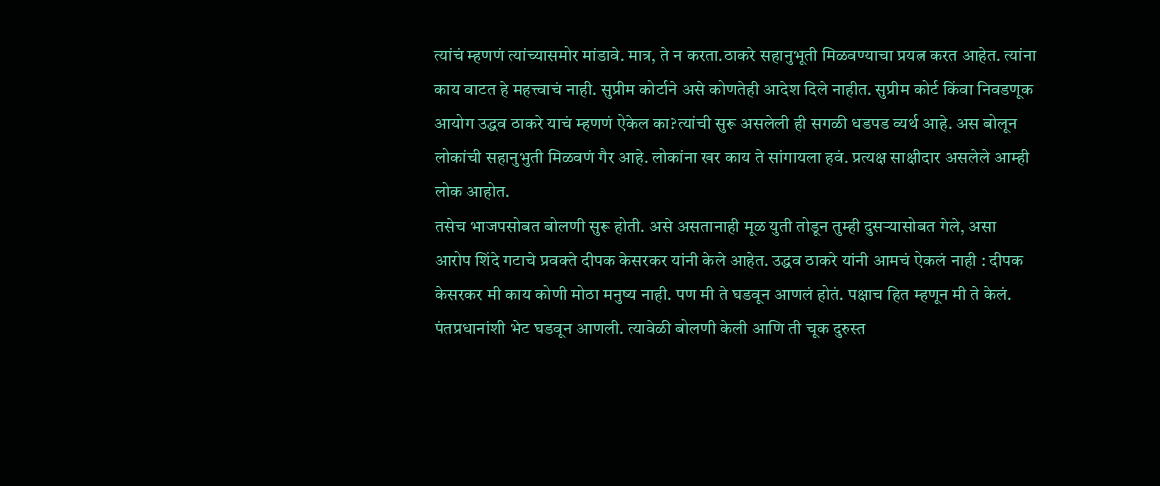त्यांचं म्हणणं त्यांच्यासमोर मांडावे. मात्र, ते न करता.ठाकरे सहानुभूती मिळवण्याचा प्रयत्न करत आहेत. त्यांना काय वाटत हे महत्त्वाचं नाही. सुप्रीम कोर्टाने असे कोणतेही आदेश दिले नाहीत. सुप्रीम कोर्ट किंवा निवडणूक आयोग उद्धव ठाकरे याचं म्हणणं ऐकेल का?त्यांची सुरू असलेली ही सगळी धडपड व्यर्थ आहे. अस बोलून लोकांची सहानुभुती मिळवणं गैर आहे. लोकांना खर काय ते सांगायला हवं. प्रत्यक्ष साक्षीदार असलेले आम्ही लोक आहोत.
तसेच भाजपसोबत बोलणी सुरू होती. असे असतानाही मूळ युती तोडून तुम्ही दुसऱ्यासोबत गेले, असा आरोप शिंदे गटाचे प्रवक्ते दीपक केसरकर यांनी केले आहेत. उद्धव ठाकरे यांनी आमचं ऐकलं नाही : दीपक केसरकर मी काय कोणी मोठा मनुष्य नाही. पण मी ते घडवून आणलं होतं. पक्षाच हित म्हणून मी ते केलं. पंतप्रधानांशी भेट घडवून आणली. त्यावेळी बोलणी केली आणि ती चूक दुरुस्त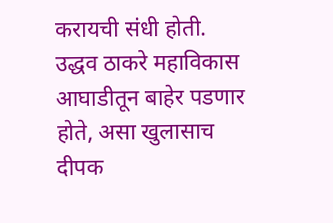करायची संधी होती. उद्धव ठाकरे महाविकास आघाडीतून बाहेर पडणार होते, असा खुलासाच दीपक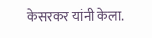केसरकर यांनी केला.